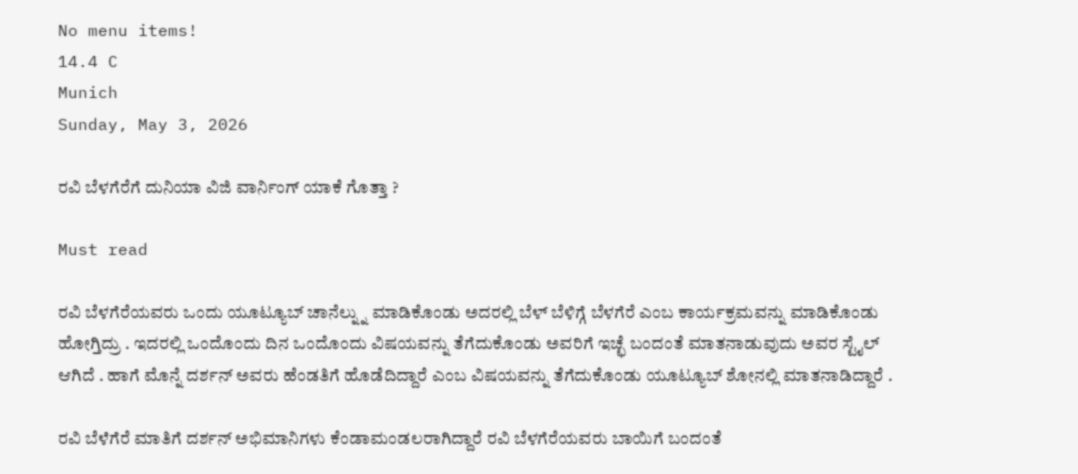No menu items!
14.4 C
Munich
Sunday, May 3, 2026

ರವಿ ಬೆಳಗೆರೆಗೆ ದುನಿಯಾ ವಿಜಿ ವಾರ್ನಿಂಗ್ ಯಾಕೆ ಗೊತ್ತಾ ?

Must read

ರವಿ ಬೆಳಗೆರೆಯವರು ಒಂದು ಯೂಟ್ಯೂಬ್ ಚಾನೆಲ್ನ್ನು ಮಾಡಿಕೊಂಡು ಅದರಲ್ಲಿ ಬೆಳ್ ಬೆಳಿಗ್ಗೆ ಬೆಳಗೆರೆ ಎಂಬ ಕಾರ್ಯಕ್ರಮವನ್ನು ಮಾಡಿಕೊಂಡು ಹೋಗ್ತಿದ್ರು . ಇದರಲ್ಲಿ ಒಂದೊಂದು ದಿನ ಒಂದೊಂದು ವಿಷಯವನ್ನು ತೆಗೆದುಕೊಂಡು ಅವರಿಗೆ ಇಚ್ಛೆ ಬಂದಂತೆ ಮಾತನಾಡುವುದು ಅವರ ಸ್ಟೈಲ್ ಆಗಿದೆ . ಹಾಗೆ ಮೊನ್ನೆ ದರ್ಶನ್ ಅವರು ಹೆಂಡತಿಗೆ ಹೊಡೆದಿದ್ದಾರೆ ಎಂಬ ವಿಷಯವನ್ನು ತೆಗೆದುಕೊಂಡು ಯೂಟ್ಯೂಬ್ ಶೋನಲ್ಲಿ ಮಾತನಾಡಿದ್ದಾರೆ .

ರವಿ ಬೆಳೆಗೆರೆ ಮಾತಿಗೆ ದರ್ಶನ್ ಅಭಿಮಾನಿಗಳು ಕೆಂಡಾಮಂಡಲರಾಗಿದ್ದಾರೆ ರವಿ ಬೆಳಗೆರೆಯವರು ಬಾಯಿಗೆ ಬಂದಂತೆ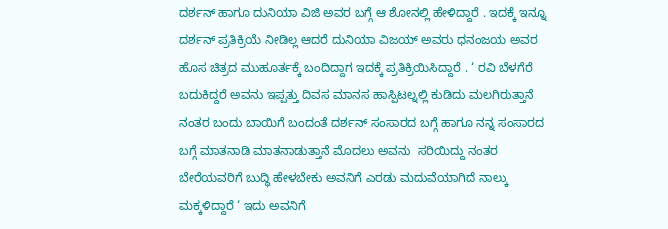ದರ್ಶನ್ ಹಾಗೂ ದುನಿಯಾ ವಿಜಿ ಅವರ ಬಗ್ಗೆ ಆ ಶೋನಲ್ಲಿ ಹೇಳಿದ್ದಾರೆ . ಇದಕ್ಕೆ ಇನ್ನೂ ದರ್ಶನ್ ಪ್ರತಿಕ್ರಿಯೆ ನೀಡಿಲ್ಲ ಆದರೆ ದುನಿಯಾ ವಿಜಯ್ ಅವರು ಧನಂಜಯ ಅವರ ಹೊಸ ಚಿತ್ರದ ಮುಹೂರ್ತಕ್ಕೆ ಬಂದಿದ್ದಾಗ ಇದಕ್ಕೆ ಪ್ರತಿಕ್ರಿಯಿಸಿದ್ದಾರೆ . ‘ ರವಿ ಬೆಳಗೆರೆ ಬದುಕಿದ್ದರೆ ಅವನು ಇಪ್ಪತ್ತು ದಿವಸ ಮಾನಸ ಹಾಸ್ಪಿಟಲ್ನಲ್ಲಿ ಕುಡಿದು ಮಲಗಿರುತ್ತಾನೆ ನಂತರ ಬಂದು ಬಾಯಿಗೆ ಬಂದಂತೆ ದರ್ಶನ್ ಸಂಸಾರದ ಬಗ್ಗೆ ಹಾಗೂ ನನ್ನ ಸಂಸಾರದ ಬಗ್ಗೆ ಮಾತನಾಡಿ ಮಾತನಾಡುತ್ತಾನೆ ಮೊದಲು ಅವನು  ಸರಿಯಿದ್ದು ನಂತರ ಬೇರೆಯವರಿಗೆ ಬುದ್ಧಿ ಹೇಳಬೇಕು ಅವನಿಗೆ ಎರಡು ಮದುವೆಯಾಗಿದೆ ನಾಲ್ಕು ಮಕ್ಕಳಿದ್ದಾರೆ ‘ ಇದು ಅವನಿಗೆ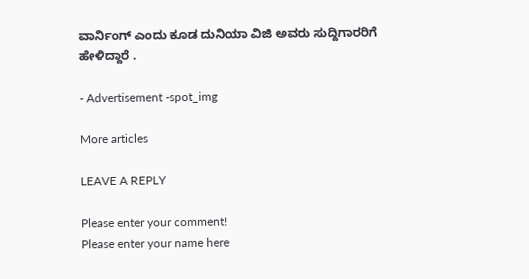ವಾರ್ನಿಂಗ್ ಎಂದು ಕೂಡ ದುನಿಯಾ ವಿಜಿ ಅವರು ಸುದ್ದಿಗಾರರಿಗೆ ಹೇಳಿದ್ದಾರೆ .

- Advertisement -spot_img

More articles

LEAVE A REPLY

Please enter your comment!
Please enter your name here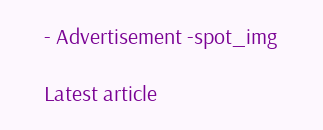- Advertisement -spot_img

Latest article